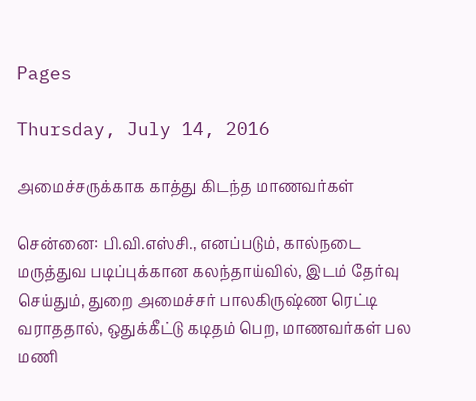Pages

Thursday, July 14, 2016

அமைச்சருக்காக காத்து கிடந்த மாணவர்கள்

சென்னை: பி.வி.எஸ்சி., எனப்படும், கால்நடை மருத்துவ படிப்புக்கான கலந்தாய்வில், இடம் தேர்வு செய்தும், துறை அமைச்சர் பாலகிருஷ்ண ரெட்டி வராததால், ஒதுக்கீட்டு கடிதம் பெற, மாணவர்கள் பல மணி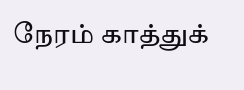நேரம் காத்துக்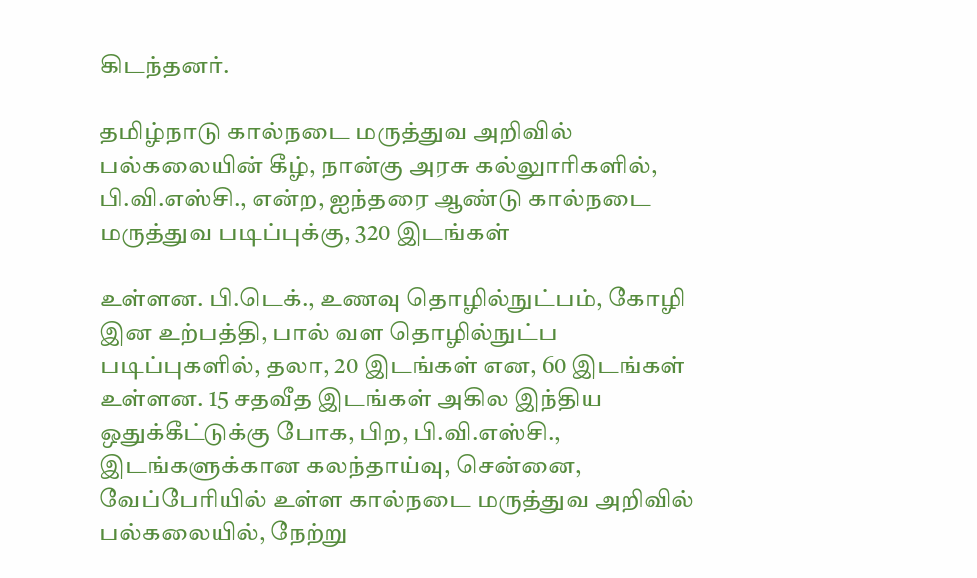கிடந்தனர்.

தமிழ்நாடு கால்நடை மருத்துவ அறிவில் பல்கலையின் கீழ், நான்கு அரசு கல்லுாரிகளில், பி.வி.எஸ்சி., என்ற, ஐந்தரை ஆண்டு கால்நடை மருத்துவ படிப்புக்கு, 320 இடங்கள்

உள்ளன. பி.டெக்., உணவு தொழில்நுட்பம், கோழி இன உற்பத்தி, பால் வள தொழில்நுட்ப படிப்புகளில், தலா, 20 இடங்கள் என, 60 இடங்கள் உள்ளன. 15 சதவீத இடங்கள் அகில இந்திய ஒதுக்கீட்டுக்கு போக, பிற, பி.வி.எஸ்சி., இடங்களுக்கான கலந்தாய்வு, சென்னை, வேப்பேரியில் உள்ள கால்நடை மருத்துவ அறிவில் பல்கலையில், நேற்று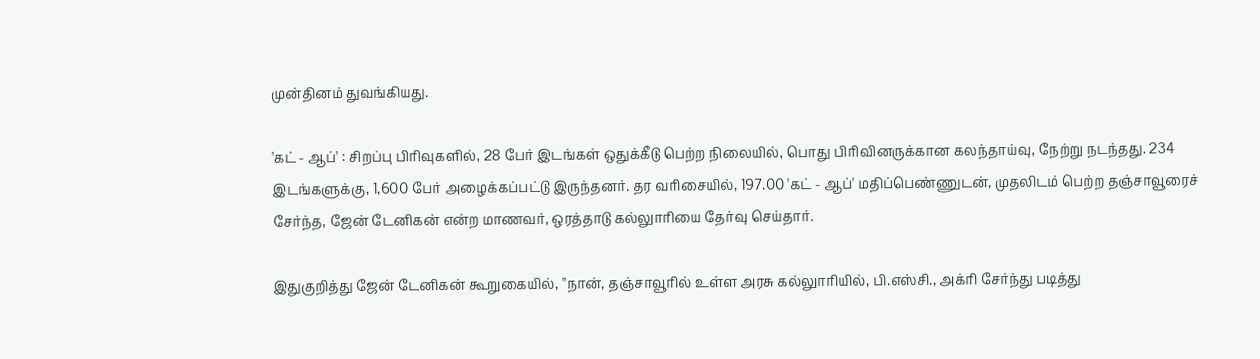முன்தினம் துவங்கியது.

'கட் - ஆப்' : சிறப்பு பிரிவுகளில், 28 பேர் இடங்கள் ஒதுக்கீடு பெற்ற நிலையில், பொது பிரிவினருக்கான கலந்தாய்வு, நேற்று நடந்தது. 234 இடங்களுக்கு, 1,600 பேர் அழைக்கப்பட்டு இருந்தனர். தர வரிசையில், 197.00 'கட் - ஆப்' மதிப்பெண்ணுடன், முதலிடம் பெற்ற தஞ்சாவூரைச் சேர்ந்த, ஜேன் டேனிகன் என்ற மாணவர், ஒரத்தாடு கல்லுாரியை தேர்வு செய்தார்.

இதுகுறித்து ஜேன் டேனிகன் கூறுகையில், ''நான், தஞ்சாவூரில் உள்ள அரசு கல்லுாரியில், பி.எஸ்சி., அக்ரி சேர்ந்து படித்து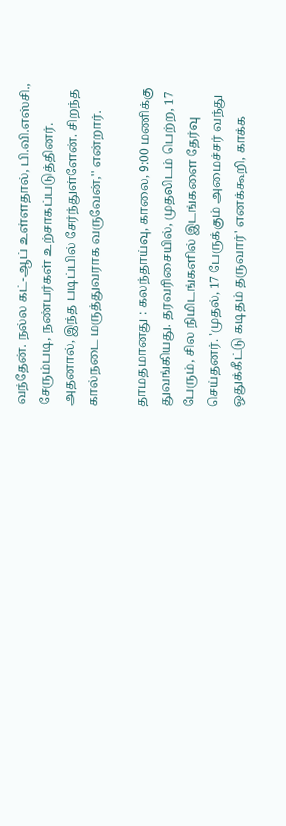வந்தேன். நல்ல கட்-ஆப் உள்ளதால், பி.வி.எஸ்சி., சேரும்படி, நண்பர்கள் உற்சாகப்படுத்தினர். அதனால், இந்த படிப்பில் சேர்ந்துள்ளேன். சிறந்த கால்நடை மருத்துவராக வருவேன்,'' என்றார்.

தாமதமானது : கலந்தாய்வு, காலை, 9:00 மணிக்கு துவங்கியது. தரவரிசையில், முதலிடம் பெற்ற, 17 பேரும், சில நிமிடங்களில் இடங்களை தேர்வு செய்தனர். 'முதல், 17 பேருக்கும் அமைச்சர் வந்து ஒதுக்கீட்டு கடிதம் தருவார்' எனக்கூறி, காக்க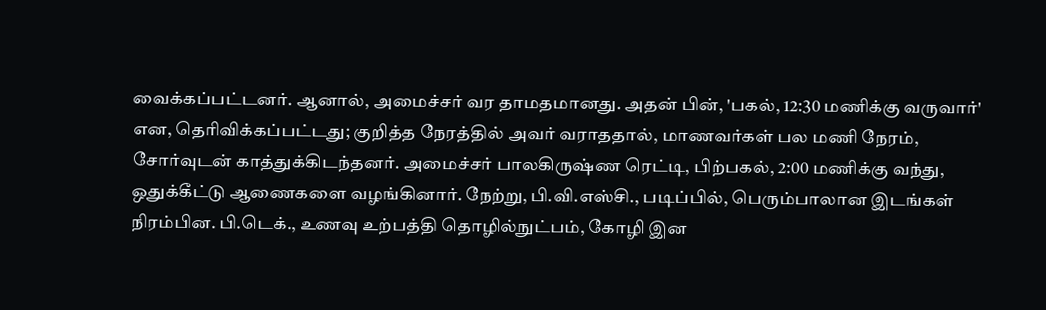வைக்கப்பட்டனர். ஆனால், அமைச்சர் வர தாமதமானது. அதன் பின், 'பகல், 12:30 மணிக்கு வருவார்' என, தெரிவிக்கப்பட்டது; குறித்த நேரத்தில் அவர் வராததால், மாணவர்கள் பல மணி நேரம், சோர்வுடன் காத்துக்கிடந்தனர். அமைச்சர் பாலகிருஷ்ண ரெட்டி, பிற்பகல், 2:00 மணிக்கு வந்து, ஒதுக்கீட்டு ஆணைகளை வழங்கினார். நேற்று, பி.வி.எஸ்சி., படிப்பில், பெரும்பாலான இடங்கள் நிரம்பின. பி.டெக்., உணவு உற்பத்தி தொழில்நுட்பம், கோழி இன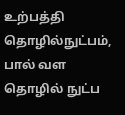உற்பத்தி தொழில்நுட்பம், பால் வள தொழில் நுட்ப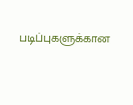படிப்புகளுக்கான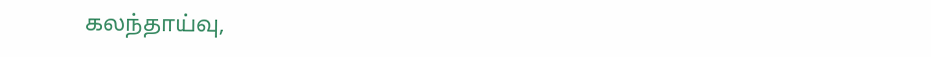கலந்தாய்வு,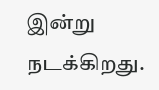இன்று நடக்கிறது.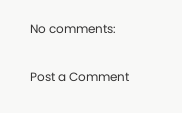No comments:

Post a Comment